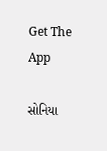Get The App

સોનિયા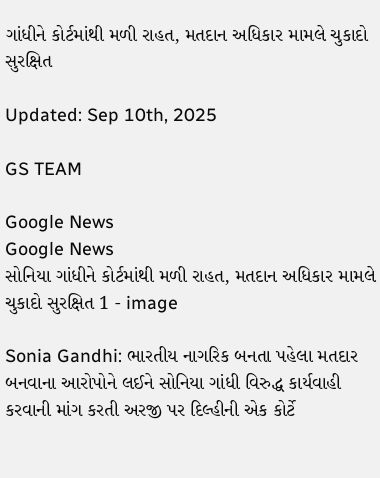ગાંધીને કોર્ટમાંથી મળી રાહત, મતદાન અધિકાર મામલે ચુકાદો સુરક્ષિત

Updated: Sep 10th, 2025

GS TEAM

Google News
Google News
સોનિયા ગાંધીને કોર્ટમાંથી મળી રાહત, મતદાન અધિકાર મામલે ચુકાદો સુરક્ષિત 1 - image

Sonia Gandhi: ભારતીય નાગરિક બનતા પહેલા મતદાર બનવાના આરોપોને લઈને સોનિયા ગાંધી વિરુદ્ધ કાર્યવાહી કરવાની માંગ કરતી અરજી પર દિલ્હીની એક કોર્ટે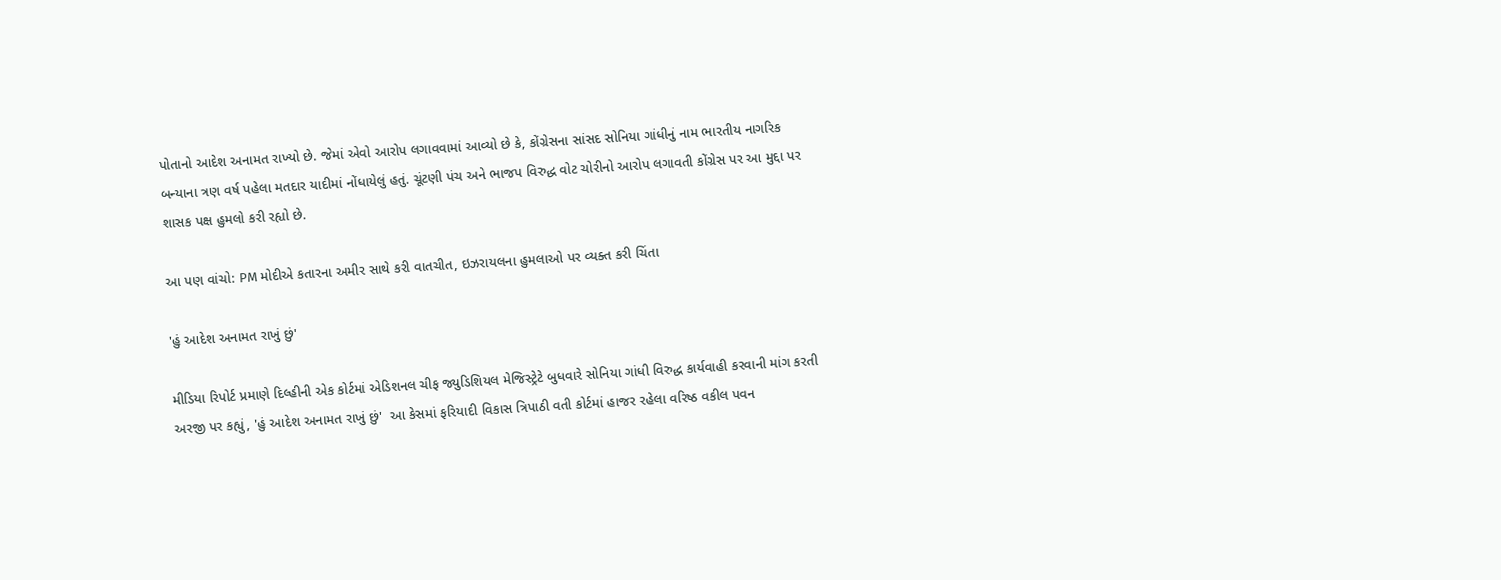પોતાનો આદેશ અનામત રાખ્યો છે. જેમાં એવો આરોપ લગાવવામાં આવ્યો છે કે, કોંગ્રેસના સાંસદ સોનિયા ગાંધીનું નામ ભારતીય નાગરિક બન્યાના ત્રણ વર્ષ પહેલા મતદાર યાદીમાં નોંધાયેલું હતું. ચૂંટણી પંચ અને ભાજપ વિરુદ્ધ વોટ ચોરીનો આરોપ લગાવતી કોંગ્રેસ પર આ મુદ્દા પર શાસક પક્ષ હુમલો કરી રહ્યો છે.

આ પણ વાંચો: PM મોદીએ કતારના અમીર સાથે કરી વાતચીત, ઇઝરાયલના હુમલાઓ પર વ્યક્ત કરી ચિંતા

'હું આદેશ અનામત રાખું છું'

મીડિયા રિપોર્ટ પ્રમાણે દિલ્હીની એક કોર્ટમાં એડિશનલ ચીફ જ્યુડિશિયલ મેજિસ્ટ્રેટે બુધવારે સોનિયા ગાંધી વિરુદ્ધ કાર્યવાહી કરવાની માંગ કરતી અરજી પર કહ્યું, 'હું આદેશ અનામત રાખું છું'  આ કેસમાં ફરિયાદી વિકાસ ત્રિપાઠી વતી કોર્ટમાં હાજર રહેલા વરિષ્ઠ વકીલ પવન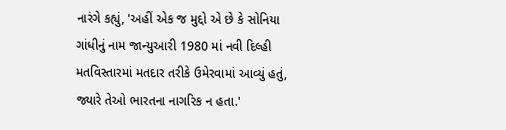નારંગે કહ્યું, 'અહીં એક જ મુદ્દો એ છે કે સોનિયા ગાંધીનું નામ જાન્યુઆરી 1980 માં નવી દિલ્હી મતવિસ્તારમાં મતદાર તરીકે ઉમેરવામાં આવ્યું હતું, જ્યારે તેઓ ભારતના નાગરિક ન હતા.'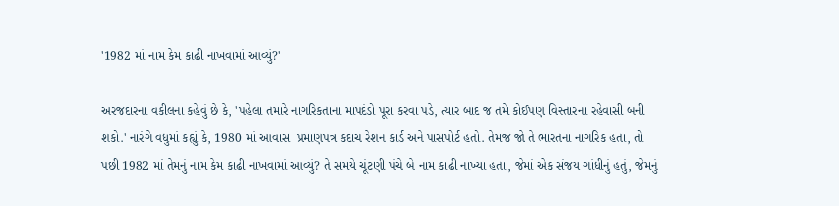'1982 માં નામ કેમ કાઢી નાખવામાં આવ્યું?'

અરજદારના વકીલના કહેવું છે કે, 'પહેલા તમારે નાગરિકતાના માપદંડો પૂરા કરવા પડે, ત્યાર બાદ જ તમે કોઈપણ વિસ્તારના રહેવાસી બની શકો.' નારંગે વધુમાં કહ્યું કે, 1980 માં આવાસ  પ્રમાણપત્ર કદાચ રેશન કાર્ડ અને પાસપોર્ટ હતો. તેમજ જો તે ભારતના નાગરિક હતા, તો પછી 1982 માં તેમનું નામ કેમ કાઢી નાખવામાં આવ્યું? તે સમયે ચૂંટણી પંચે બે નામ કાઢી નાખ્યા હતા, જેમાં એક સંજય ગાંધીનું હતું, જેમનું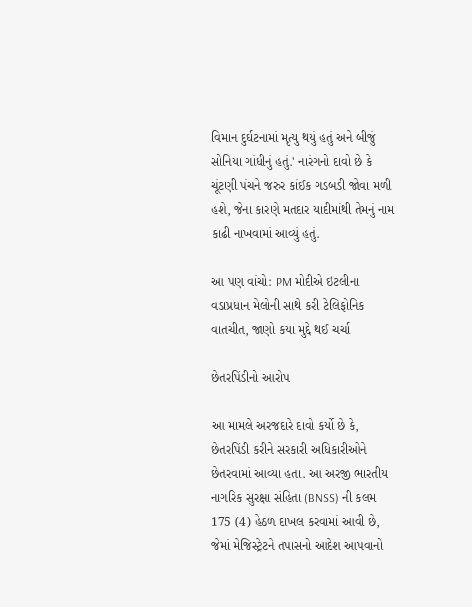વિમાન દુર્ઘટનામાં મૃત્યુ થયું હતું અને બીજું સોનિયા ગાંધીનું હતું.' નારંગનો દાવો છે કે ચૂંટણી પંચને જરુર કાંઈક ગડબડી જોવા મળી હશે, જેના કારણે મતદાર યાદીમાંથી તેમનું નામ કાઢી નાખવામાં આવ્યું હતું.

આ પણ વાંચો: PM મોદીએ ઇટલીના વડાપ્રધાન મેલોની સાથે કરી ટેલિફોનિક વાતચીત, જાણો કયા મુદ્દે થઈ ચર્ચા

છેતરપિંડીનો આરોપ

આ મામલે અરજદારે દાવો કર્યો છે કે, છેતરપિંડી કરીને સરકારી અધિકારીઓને છેતરવામાં આવ્યા હતા. આ અરજી ભારતીય નાગરિક સુરક્ષા સંહિતા (BNSS) ની કલમ 175 (4) હેઠળ દાખલ કરવામાં આવી છે, જેમાં મેજિસ્ટ્રેટને તપાસનો આદેશ આપવાનો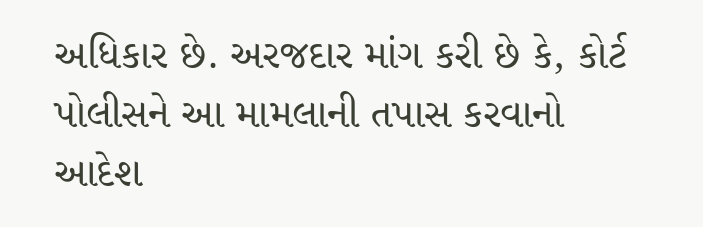અધિકાર છે. અરજદાર માંગ કરી છે કે, કોર્ટ પોલીસને આ મામલાની તપાસ કરવાનો આદેશ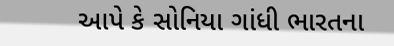આપે કે સોનિયા ગાંધી ભારતના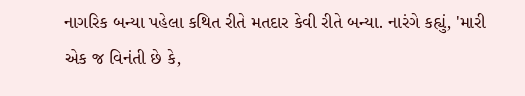નાગરિક બન્યા પહેલા કથિત રીતે મતદાર કેવી રીતે બન્યા. નારંગે કહ્યું, 'મારી એક જ વિનંતી છે કે,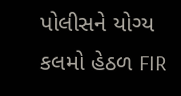પોલીસને યોગ્ય કલમો હેઠળ FIR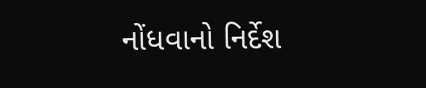નોંધવાનો નિર્દેશ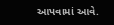આપવામાં આવે.